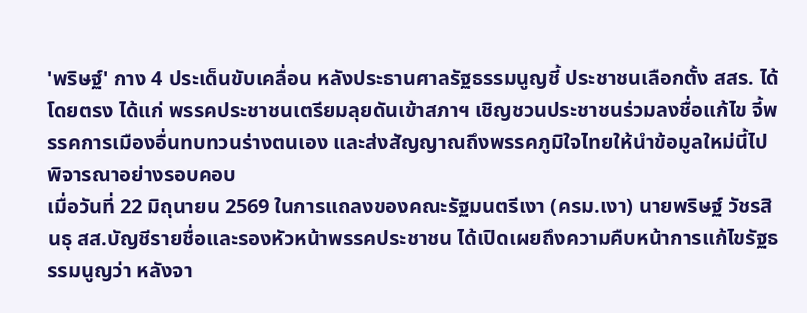'พริษฐ์' กาง 4 ประเด็นขับเคลื่อน หลังประธานศาลรัฐธรรมนูญชี้ ประชาชนเลือกตั้ง สสร. ได้โดยตรง ได้แก่ พรรคประชาชนเตรียมลุยดันเข้าสภาฯ เชิญชวนประชาชนร่วมลงชื่อแก้ไข จี้พรรคการเมืองอื่นทบทวนร่างตนเอง และส่งสัญญาณถึงพรรคภูมิใจไทยให้นำข้อมูลใหม่นี้ไปพิจารณาอย่างรอบคอบ
เมื่อวันที่ 22 มิถุนายน 2569 ในการแถลงของคณะรัฐมนตรีเงา (ครม.เงา) นายพริษฐ์ วัชรสินธุ สส.บัญชีรายชื่อและรองหัวหน้าพรรคประชาชน ได้เปิดเผยถึงความคืบหน้าการแก้ไขรัฐธรรมนูญว่า หลังจา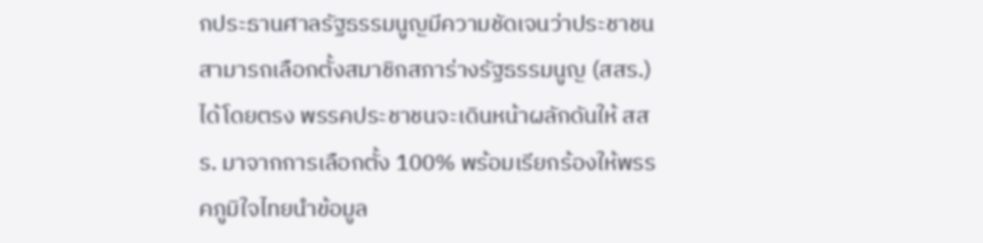กประธานศาลรัฐธรรมนูญมีความชัดเจนว่าประชาชนสามารถเลือกตั้งสมาชิกสภาร่างรัฐธรรมนูญ (สสร.) ได้โดยตรง พรรคประชาชนจะเดินหน้าผลักดันให้ สสร. มาจากการเลือกตั้ง 100% พร้อมเรียกร้องให้พรรคภูมิใจไทยนำข้อมูล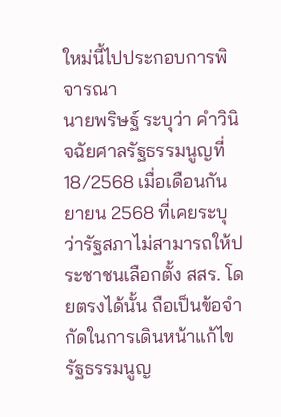ใหม่นี้ไปประกอบการพิจารณา
นายพริษฐ์ ระบุว่า คำวินิจฉัยศาลรัฐธรรมนูญที่ 18/2568 เมื่อเดือนกันยายน 2568 ที่เคยระบุว่ารัฐสภาไม่สามารถให้ประชาชนเลือกตั้ง สสร. โดยตรงได้นั้น ถือเป็นข้อจำกัดในการเดินหน้าแก้ไขรัฐธรรมนูญ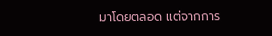มาโดยตลอด แต่จากการ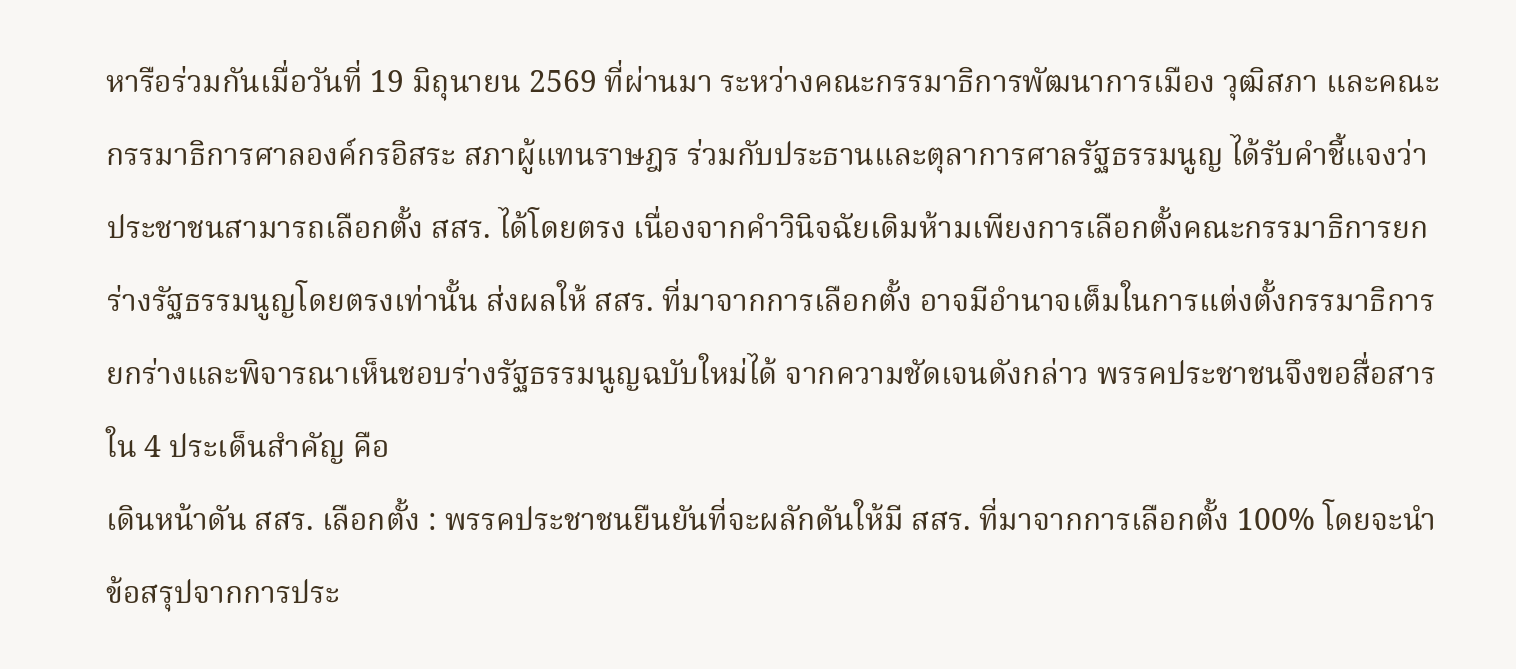หารือร่วมกันเมื่อวันที่ 19 มิถุนายน 2569 ที่ผ่านมา ระหว่างคณะกรรมาธิการพัฒนาการเมือง วุฒิสภา และคณะกรรมาธิการศาลองค์กรอิสระ สภาผู้แทนราษฎร ร่วมกับประธานและตุลาการศาลรัฐธรรมนูญ ได้รับคำชี้แจงว่า ประชาชนสามารถเลือกตั้ง สสร. ได้โดยตรง เนื่องจากคำวินิจฉัยเดิมห้ามเพียงการเลือกตั้งคณะกรรมาธิการยกร่างรัฐธรรมนูญโดยตรงเท่านั้น ส่งผลให้ สสร. ที่มาจากการเลือกตั้ง อาจมีอำนาจเต็มในการแต่งตั้งกรรมาธิการยกร่างและพิจารณาเห็นชอบร่างรัฐธรรมนูญฉบับใหม่ได้ จากความชัดเจนดังกล่าว พรรคประชาชนจึงขอสื่อสารใน 4 ประเด็นสำคัญ คือ
เดินหน้าดัน สสร. เลือกตั้ง : พรรคประชาชนยืนยันที่จะผลักดันให้มี สสร. ที่มาจากการเลือกตั้ง 100% โดยจะนำข้อสรุปจากการประ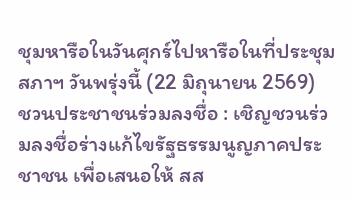ชุมหารือในวันศุกร์ไปหารือในที่ประชุมสภาฯ วันพรุ่งนี้ (22 มิถุนายน 2569)
ชวนประชาชนร่วมลงชื่อ : เชิญชวนร่วมลงชื่อร่างแก้ไขรัฐธรรมนูญภาคประชาชน เพื่อเสนอให้ สส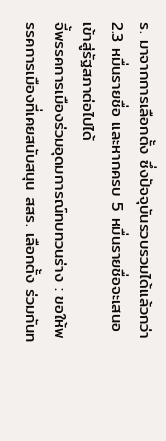ร. มาจากการเลือกตั้ง ซึ่งปัจจุบันรวบรวมได้แล้วกว่า 2.3 หมื่นรายชื่อ และหากครบ 5 หมื่นรายชื่อจะเสนอเข้าสู่รัฐสภาต่อไปได้
จี้พรรคการเมืองร่วมอุดมการณ์ทบทวนร่าง : ขอให้พรรคการเมืองที่เคยสนับสนุน สสร. เลือกตั้ง ร่วมกันท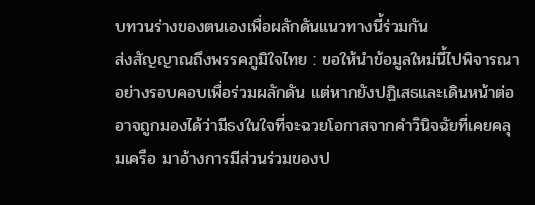บทวนร่างของตนเองเพื่อผลักดันแนวทางนี้ร่วมกัน
ส่งสัญญาณถึงพรรคภูมิใจไทย : ขอให้นำข้อมูลใหม่นี้ไปพิจารณาอย่างรอบคอบเพื่อร่วมผลักดัน แต่หากยังปฏิเสธและเดินหน้าต่อ อาจถูกมองได้ว่ามีธงในใจที่จะฉวยโอกาสจากคำวินิจฉัยที่เคยคลุมเครือ มาอ้างการมีส่วนร่วมของป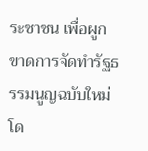ระชาชน เพื่อผูกขาดการจัดทำรัฐธรรมนูญฉบับใหม่โด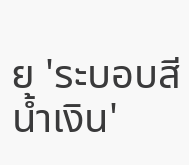ย 'ระบอบสีน้ำเงิน'